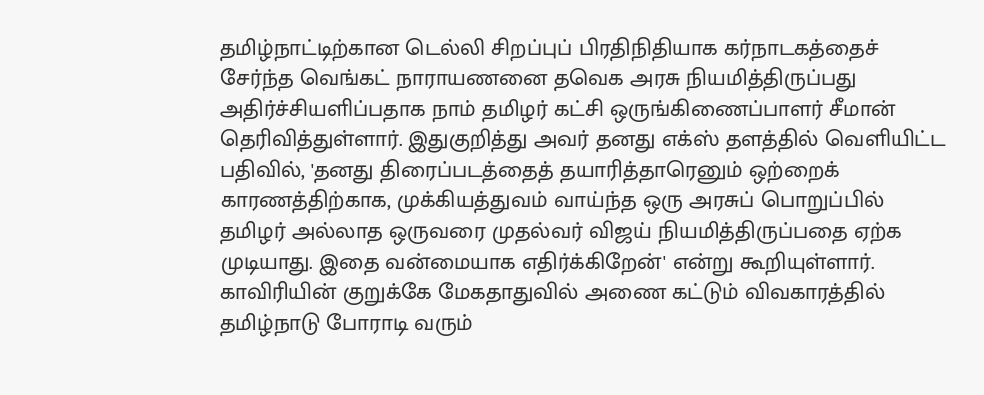தமிழ்நாட்டிற்கான டெல்லி சிறப்புப் பிரதிநிதியாக கர்நாடகத்தைச் சேர்ந்த வெங்கட் நாராயணனை தவெக அரசு நியமித்திருப்பது அதிர்ச்சியளிப்பதாக நாம் தமிழர் கட்சி ஒருங்கிணைப்பாளர் சீமான் தெரிவித்துள்ளார். இதுகுறித்து அவர் தனது எக்ஸ் தளத்தில் வெளியிட்ட பதிவில், 'தனது திரைப்படத்தைத் தயாரித்தாரெனும் ஒற்றைக் காரணத்திற்காக, முக்கியத்துவம் வாய்ந்த ஒரு அரசுப் பொறுப்பில் தமிழர் அல்லாத ஒருவரை முதல்வர் விஜய் நியமித்திருப்பதை ஏற்க முடியாது. இதை வன்மையாக எதிர்க்கிறேன்' என்று கூறியுள்ளார்.
காவிரியின் குறுக்கே மேகதாதுவில் அணை கட்டும் விவகாரத்தில் தமிழ்நாடு போராடி வரும்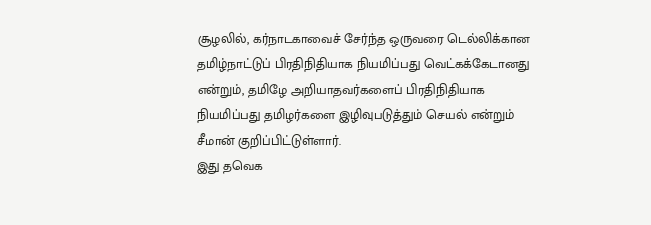சூழலில், கர்நாடகாவைச் சேர்ந்த ஒருவரை டெல்லிக்கான தமிழ்நாட்டுப் பிரதிநிதியாக நியமிப்பது வெட்கக்கேடானது என்றும், தமிழே அறியாதவர்களைப் பிரதிநிதியாக நியமிப்பது தமிழர்களை இழிவுபடுத்தும் செயல் என்றும் சீமான் குறிப்பிட்டுள்ளார்.
இது தவெக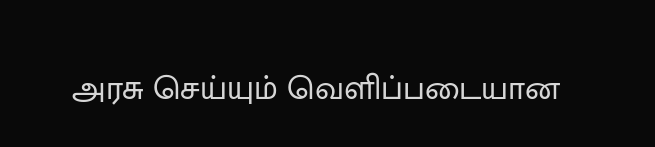அரசு செய்யும் வெளிப்படையான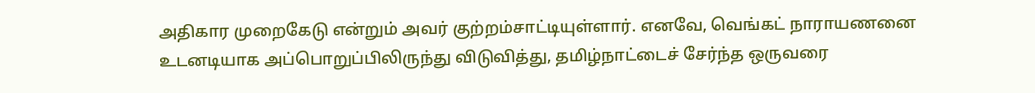அதிகார முறைகேடு என்றும் அவர் குற்றம்சாட்டியுள்ளார். எனவே, வெங்கட் நாராயணனை உடனடியாக அப்பொறுப்பிலிருந்து விடுவித்து, தமிழ்நாட்டைச் சேர்ந்த ஒருவரை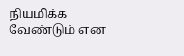நியமிக்க வேண்டும் என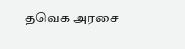தவெக அரசை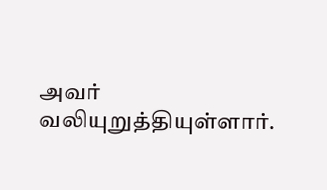அவர் வலியுறுத்தியுள்ளார்.